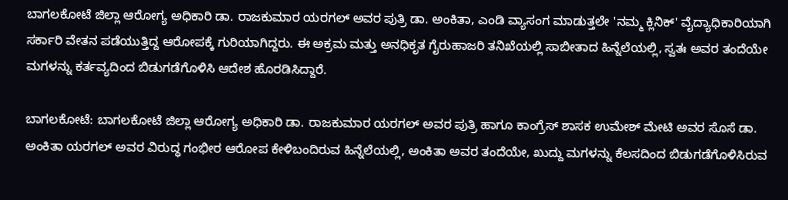ಬಾಗಲಕೋಟೆ ಜಿಲ್ಲಾ ಆರೋಗ್ಯ ಅಧಿಕಾರಿ ಡಾ. ರಾಜಕುಮಾರ ಯರಗಲ್ ಅವರ ಪುತ್ರಿ ಡಾ. ಅಂಕಿತಾ, ಎಂಡಿ ವ್ಯಾಸಂಗ ಮಾಡುತ್ತಲೇ 'ನಮ್ಮ ಕ್ಲಿನಿಕ್' ವೈದ್ಯಾಧಿಕಾರಿಯಾಗಿ ಸರ್ಕಾರಿ ವೇತನ ಪಡೆಯುತ್ತಿದ್ದ ಆರೋಪಕ್ಕೆ ಗುರಿಯಾಗಿದ್ದರು. ಈ ಅಕ್ರಮ ಮತ್ತು ಅನಧಿಕೃತ ಗೈರುಹಾಜರಿ ತನಿಖೆಯಲ್ಲಿ ಸಾಬೀತಾದ ಹಿನ್ನೆಲೆಯಲ್ಲಿ, ಸ್ವತಃ ಅವರ ತಂದೆಯೇ ಮಗಳನ್ನು ಕರ್ತವ್ಯದಿಂದ ಬಿಡುಗಡೆಗೊಳಿಸಿ ಆದೇಶ ಹೊರಡಿಸಿದ್ದಾರೆ.

ಬಾಗಲಕೋಟೆ: ಬಾಗಲಕೋಟೆ ಜಿಲ್ಲಾ ಆರೋಗ್ಯ ಅಧಿಕಾರಿ ಡಾ. ರಾಜಕುಮಾರ ಯರಗಲ್ ಅವರ ಪುತ್ರಿ ಹಾಗೂ ಕಾಂಗ್ರೆಸ್ ಶಾಸಕ ಉಮೇಶ್ ಮೇಟಿ ಅವರ ಸೊಸೆ ಡಾ. ಅಂಕಿತಾ ಯರಗಲ್ ಅವರ ವಿರುದ್ಧ ಗಂಭೀರ ಆರೋಪ ಕೇಳಿಬಂದಿರುವ ಹಿನ್ನೆಲೆಯಲ್ಲಿ, ಅಂಕಿತಾ ಅವರ ತಂದೆಯೇ, ಖುದ್ದು ಮಗಳನ್ನು ಕೆಲಸದಿಂದ ಬಿಡುಗಡೆಗೊಳಿಸಿರುವ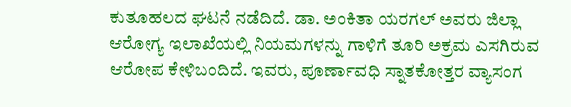ಕುತೂಹಲದ ಘಟನೆ ನಡೆದಿದೆ. ಡಾ. ಅಂಕಿತಾ ಯರಗಲ್ ಅವರು ಜಿಲ್ಲಾ ಆರೋಗ್ಯ ಇಲಾಖೆಯಲ್ಲಿ ನಿಯಮಗಳನ್ನು ಗಾಳಿಗೆ ತೂರಿ ಅಕ್ರಮ ಎಸಗಿರುವ ಆರೋಪ ಕೇಳಿಬಂದಿದೆ. ಇವರು, ಪೂರ್ಣಾವಧಿ ಸ್ನಾತಕೋತ್ತರ ವ್ಯಾಸಂಗ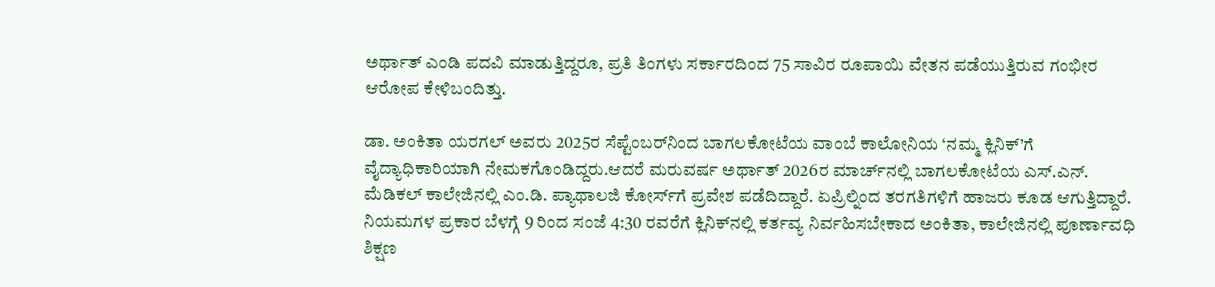ಅರ್ಥಾತ್ ಎಂಡಿ ಪದವಿ ಮಾಡುತ್ತಿದ್ದರೂ, ಪ್ರತಿ ತಿಂಗಳು ಸರ್ಕಾರದಿಂದ 75 ಸಾವಿರ ರೂಪಾಯಿ ವೇತನ ಪಡೆಯುತ್ತಿರುವ ಗಂಭೀರ ಆರೋಪ ಕೇಳಿಬಂದಿತ್ತು.

ಡಾ. ಅಂಕಿತಾ ಯರಗಲ್ ಅವರು 2025ರ ಸೆಪ್ಟೆಂಬರ್‌ನಿಂದ ಬಾಗಲಕೋಟೆಯ ವಾಂಬೆ ಕಾಲೋನಿಯ ‘ನಮ್ಮ ಕ್ಲಿನಿಕ್’ಗೆ ವೈದ್ಯಾಧಿಕಾರಿಯಾಗಿ ನೇಮಕಗೊಂಡಿದ್ದರು.ಆದರೆ ಮರುವರ್ಷ ಅರ್ಥಾತ್ 2026ರ ಮಾರ್ಚ್‌ನಲ್ಲಿ ಬಾಗಲಕೋಟೆಯ ಎಸ್.ಎನ್. ಮೆಡಿಕಲ್ ಕಾಲೇಜಿನಲ್ಲಿ ಎಂ.ಡಿ. ಪ್ಯಾಥಾಲಜಿ ಕೋರ್ಸ್‌ಗೆ ಪ್ರವೇಶ ಪಡೆದಿದ್ದಾರೆ. ಏಪ್ರಿಲ್ನಿಂದ ತರಗತಿಗಳಿಗೆ ಹಾಜರು ಕೂಡ ಆಗುತ್ತಿದ್ದಾರೆ. ನಿಯಮಗಳ ಪ್ರಕಾರ ಬೆಳಗ್ಗೆ 9 ರಿಂದ ಸಂಜೆ 4:30 ರವರೆಗೆ ಕ್ಲಿನಿಕ್‌ನಲ್ಲಿ ಕರ್ತವ್ಯ ನಿರ್ವಹಿಸಬೇಕಾದ ಅಂಕಿತಾ, ಕಾಲೇಜಿನಲ್ಲಿ ಪೂರ್ಣಾವಧಿ ಶಿಕ್ಷಣ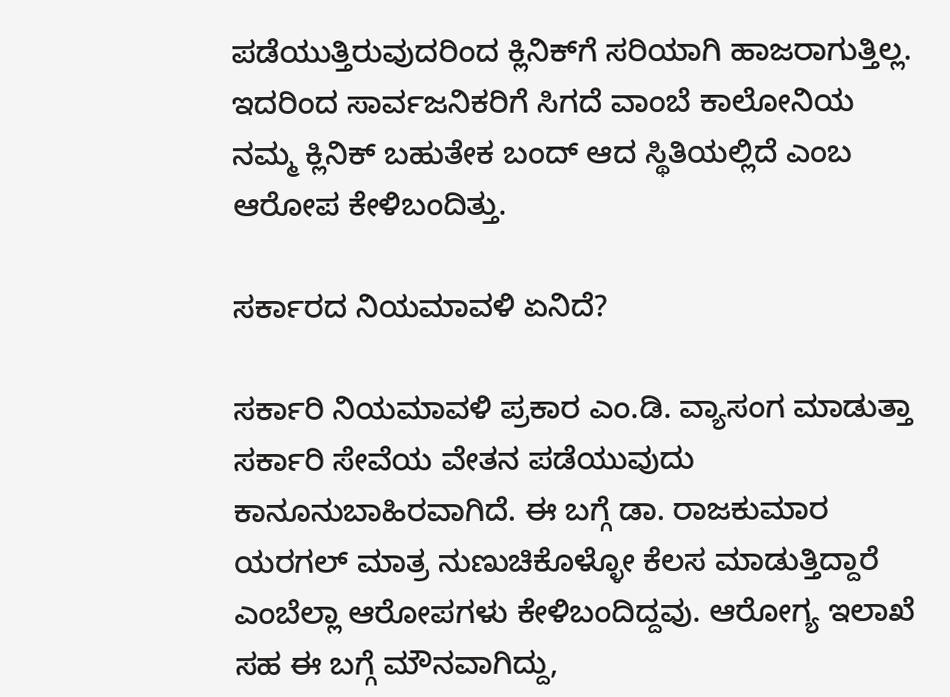ಪಡೆಯುತ್ತಿರುವುದರಿಂದ ಕ್ಲಿನಿಕ್‌ಗೆ ಸರಿಯಾಗಿ ಹಾಜರಾಗುತ್ತಿಲ್ಲ. ಇದರಿಂದ ಸಾರ್ವಜನಿಕರಿಗೆ ಸಿಗದೆ ವಾಂಬೆ ಕಾಲೋನಿಯ ನಮ್ಮ ಕ್ಲಿನಿಕ್ ಬಹುತೇಕ ಬಂದ್ ಆದ ಸ್ಥಿತಿಯಲ್ಲಿದೆ ಎಂಬ ಆರೋಪ ಕೇಳಿಬಂದಿತ್ತು.

ಸರ್ಕಾರದ ನಿಯಮಾವಳಿ ಏನಿದೆ?

ಸರ್ಕಾರಿ ನಿಯಮಾವಳಿ ಪ್ರಕಾರ ಎಂ.ಡಿ. ವ್ಯಾಸಂಗ ಮಾಡುತ್ತಾ ಸರ್ಕಾರಿ ಸೇವೆಯ ವೇತನ ಪಡೆಯುವುದು ಕಾನೂನುಬಾಹಿರವಾಗಿದೆ. ಈ ಬಗ್ಗೆ ಡಾ. ರಾಜಕುಮಾರ ಯರಗಲ್ ಮಾತ್ರ ನುಣುಚಿಕೊಳ್ಳೋ ಕೆಲಸ ಮಾಡುತ್ತಿದ್ದಾರೆ ಎಂಬೆಲ್ಲಾ ಆರೋಪಗಳು ಕೇಳಿಬಂದಿದ್ದವು. ಆರೋಗ್ಯ ಇಲಾಖೆ ಸಹ ಈ ಬಗ್ಗೆ ಮೌನವಾಗಿದ್ದು,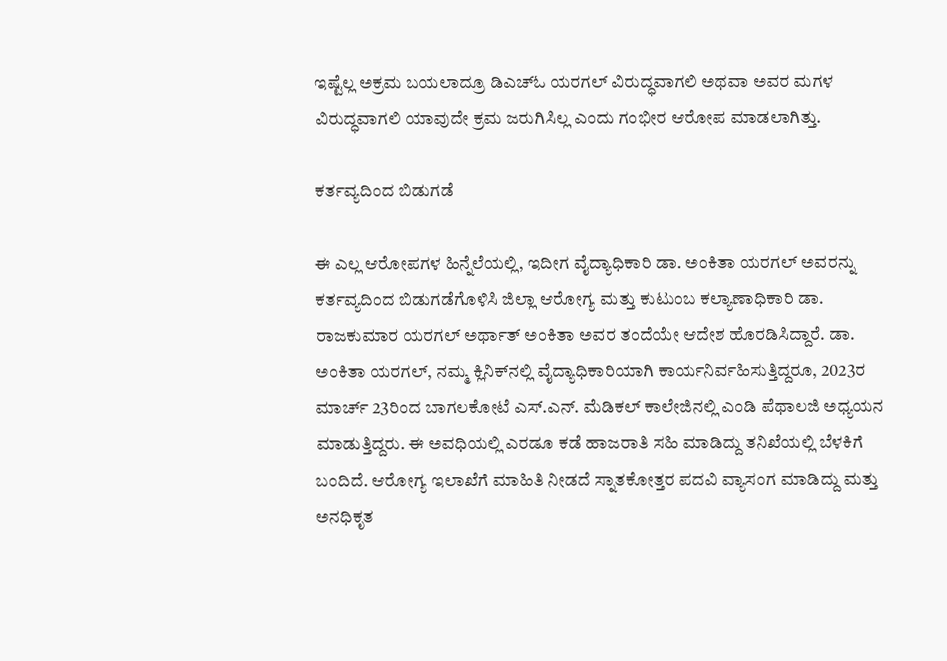ಇಷ್ಟೆಲ್ಲ ಅಕ್ರಮ ಬಯಲಾದ್ರೂ ಡಿಎಚ್‌ಓ ಯರಗಲ್ ವಿರುದ್ಧವಾಗಲಿ ಅಥವಾ ಅವರ ಮಗಳ ವಿರುದ್ಧವಾಗಲಿ ಯಾವುದೇ ಕ್ರಮ ಜರುಗಿಸಿಲ್ಲ ಎಂದು ಗಂಭೀರ ಆರೋಪ ಮಾಡಲಾಗಿತ್ತು.

ಕರ್ತವ್ಯದಿಂದ ಬಿಡುಗಡೆ

ಈ ಎಲ್ಲ ಆರೋಪಗಳ ಹಿನ್ನೆಲೆಯಲ್ಲಿ, ಇದೀಗ ವೈದ್ಯಾಧಿಕಾರಿ ಡಾ. ಅಂಕಿತಾ ಯರಗಲ್ ಅವರನ್ನು ಕರ್ತವ್ಯದಿಂದ ಬಿಡುಗಡೆಗೊಳಿಸಿ ಜಿಲ್ಲಾ ಆರೋಗ್ಯ ಮತ್ತು ಕುಟುಂಬ ಕಲ್ಯಾಣಾಧಿಕಾರಿ ಡಾ. ರಾಜಕುಮಾರ ಯರಗಲ್ ಅರ್ಥಾತ್ ಅಂಕಿತಾ ಅವರ ತಂದೆಯೇ ಆದೇಶ ಹೊರಡಿಸಿದ್ದಾರೆ. ಡಾ. ಅಂಕಿತಾ ಯರಗಲ್, ನಮ್ಮ ಕ್ಲಿನಿಕ್‌ನಲ್ಲಿ ವೈದ್ಯಾಧಿಕಾರಿಯಾಗಿ ಕಾರ್ಯನಿರ್ವಹಿಸುತ್ತಿದ್ದರೂ, 2023ರ ಮಾರ್ಚ್ 23ರಿಂದ ಬಾಗಲಕೋಟೆ ಎಸ್.ಎನ್. ಮೆಡಿಕಲ್ ಕಾಲೇಜಿನಲ್ಲಿ ಎಂಡಿ ಪೆಥಾಲಜಿ ಅಧ್ಯಯನ ಮಾಡುತ್ತಿದ್ದರು. ಈ ಅವಧಿಯಲ್ಲಿ ಎರಡೂ ಕಡೆ ಹಾಜರಾತಿ ಸಹಿ ಮಾಡಿದ್ದು ತನಿಖೆಯಲ್ಲಿ ಬೆಳಕಿಗೆ ಬಂದಿದೆ. ಆರೋಗ್ಯ ಇಲಾಖೆಗೆ ಮಾಹಿತಿ ನೀಡದೆ ಸ್ನಾತಕೋತ್ತರ ಪದವಿ ವ್ಯಾಸಂಗ ಮಾಡಿದ್ದು ಮತ್ತು ಅನಧಿಕೃತ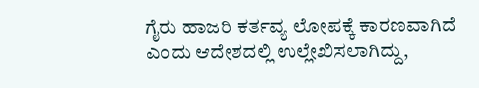ಗೈರು ಹಾಜರಿ ಕರ್ತವ್ಯ ಲೋಪಕ್ಕೆ ಕಾರಣವಾಗಿದೆ ಎಂದು ಆದೇಶದಲ್ಲಿ ಉಲ್ಲೇಖಿಸಲಾಗಿದ್ದು,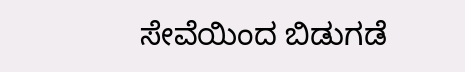ಸೇವೆಯಿಂದ ಬಿಡುಗಡೆ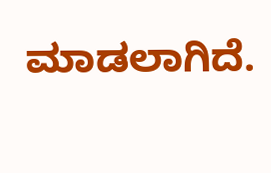ಮಾಡಲಾಗಿದೆ.